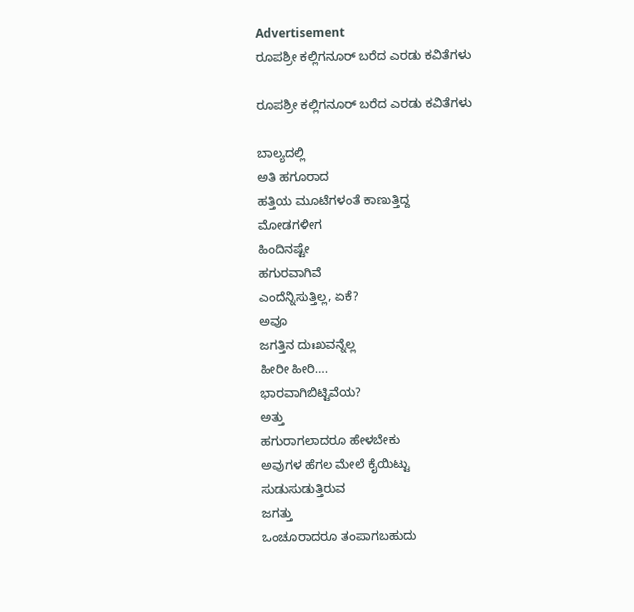Advertisement
ರೂಪಶ್ರೀ ಕಲ್ಲಿಗನೂರ್‌ ಬರೆದ ಎರಡು ಕವಿತೆಗಳು

ರೂಪಶ್ರೀ ಕಲ್ಲಿಗನೂರ್‌ ಬರೆದ ಎರಡು ಕವಿತೆಗಳು

ಬಾಲ್ಯದಲ್ಲಿ
ಅತಿ ಹಗೂರಾದ
ಹತ್ತಿಯ ಮೂಟೆಗಳಂತೆ ಕಾಣುತ್ತಿದ್ದ
ಮೋಡಗಳೀಗ
ಹಿಂದಿನಷ್ಟೇ
ಹಗುರವಾಗಿವೆ
ಎಂದೆನ್ನಿಸುತ್ತಿಲ್ಲ, ಏಕೆ?
ಅವೂ
ಜಗತ್ತಿನ ದುಃಖವನ್ನೆಲ್ಲ
ಹೀರೀ ಹೀರಿ….
ಭಾರವಾಗಿಬಿಟ್ಟಿವೆಯ?
ಅತ್ತು
ಹಗುರಾಗಲಾದರೂ ಹೇಳಬೇಕು
ಅವುಗಳ‌ ಹೆಗಲ‌ ಮೇಲೆ ಕೈಯಿಟ್ಟು
ಸುಡುಸುಡುತ್ತಿರುವ
ಜಗತ್ತು
ಒಂಚೂರಾದರೂ ತಂಪಾಗಬಹುದು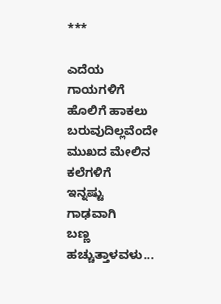***

ಎದೆಯ
ಗಾಯಗಳಿಗೆ
ಹೊಲಿಗೆ ಹಾಕಲು
ಬರುವುದಿಲ್ಲವೆಂದೇ
ಮುಖದ ಮೇಲಿನ
ಕಲೆಗಳಿಗೆ
ಇನ್ನಷ್ಟು
ಗಾಢವಾಗಿ
ಬಣ್ಣ ಹಚ್ಚುತ್ತಾಳವಳು...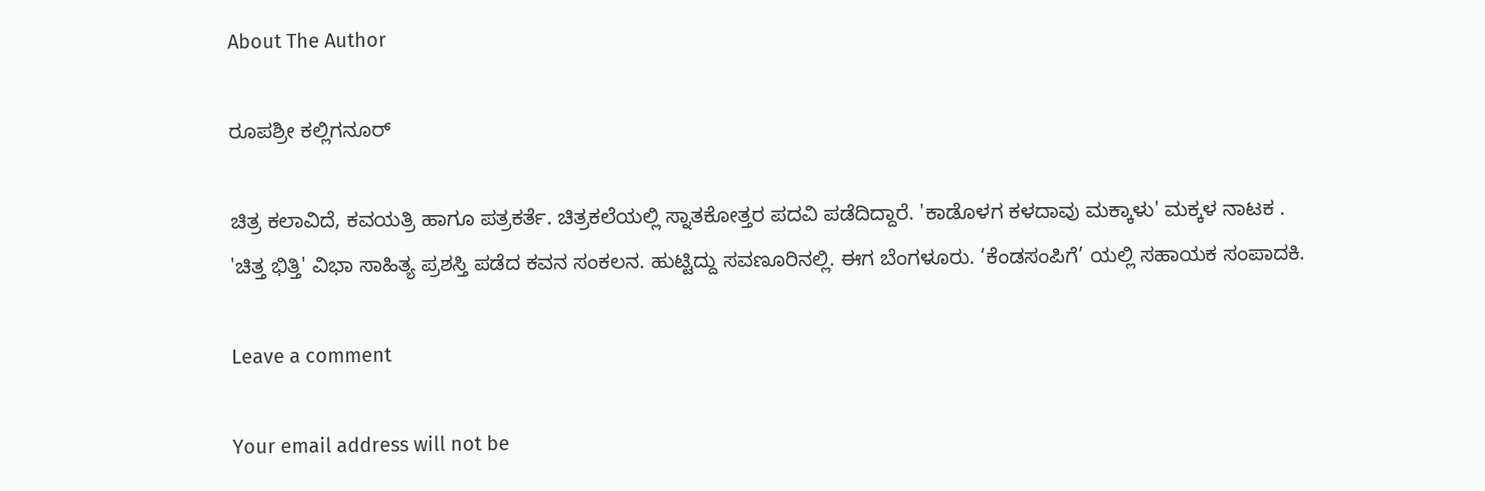About The Author

ರೂಪಶ್ರೀ ಕಲ್ಲಿಗನೂರ್

ಚಿತ್ರ ಕಲಾವಿದೆ, ಕವಯತ್ರಿ ಹಾಗೂ ಪತ್ರಕರ್ತೆ. ಚಿತ್ರಕಲೆಯಲ್ಲಿ ಸ್ನಾತಕೋತ್ತರ ಪದವಿ ಪಡೆದಿದ್ದಾರೆ. 'ಕಾಡೊಳಗ ಕಳದಾವು ಮಕ್ಕಾಳು' ಮಕ್ಕಳ ನಾಟಕ . 'ಚಿತ್ತ ಭಿತ್ತಿ' ವಿಭಾ ಸಾಹಿತ್ಯ ಪ್ರಶಸ್ತಿ ಪಡೆದ ಕವನ ಸಂಕಲನ. ಹುಟ್ಟಿದ್ದು ಸವಣೂರಿನಲ್ಲಿ. ಈಗ ಬೆಂಗಳೂರು. ‘ಕೆಂಡಸಂಪಿಗೆ’ ಯಲ್ಲಿ ಸಹಾಯಕ ಸಂಪಾದಕಿ.

Leave a comment

Your email address will not be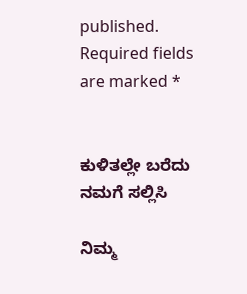published. Required fields are marked *


ಕುಳಿತಲ್ಲೇ ಬರೆದು ನಮಗೆ ಸಲ್ಲಿಸಿ

ನಿಮ್ಮ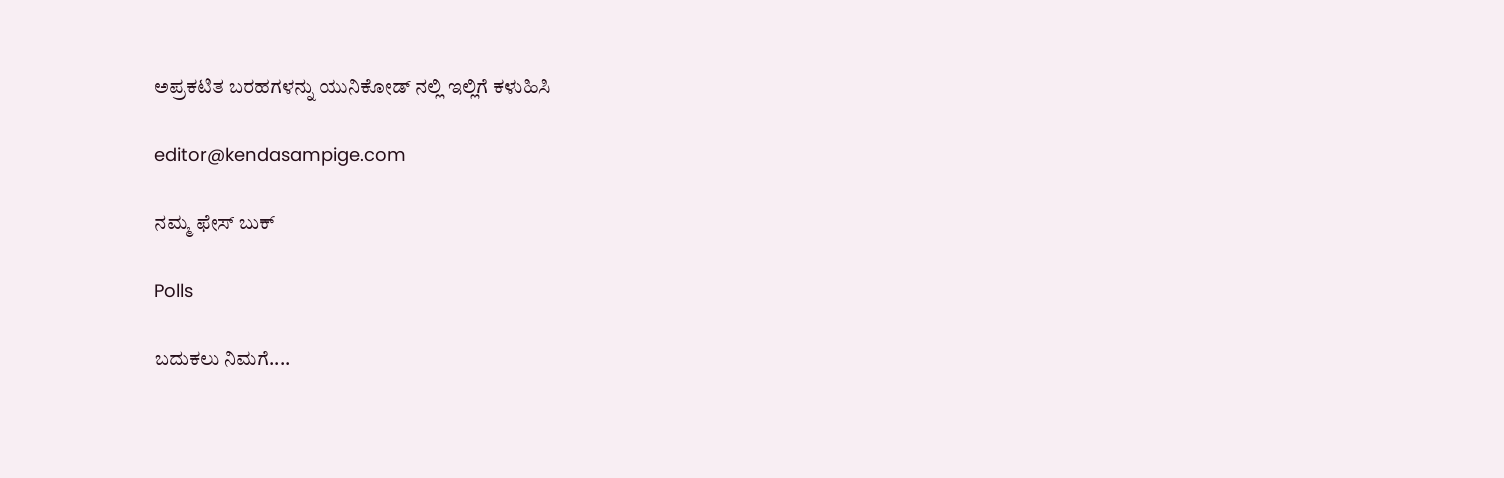ಅಪ್ರಕಟಿತ ಬರಹಗಳನ್ನು ಯುನಿಕೋಡ್ ನಲ್ಲಿ ಇಲ್ಲಿಗೆ ಕಳುಹಿಸಿ

editor@kendasampige.com

ನಮ್ಮ ಫೇಸ್ ಬುಕ್

Polls

ಬದುಕಲು ನಿಮಗೆ....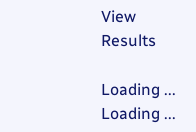View Results

Loading ... Loading ...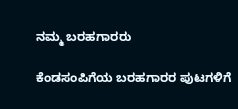ನಮ್ಮ ಬರಹಗಾರರು

ಕೆಂಡಸಂಪಿಗೆಯ ಬರಹಗಾರರ ಪುಟಗಳಿಗೆ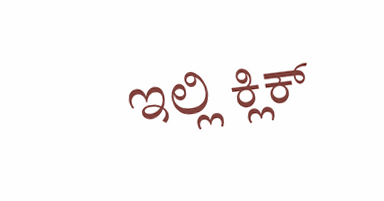ಇಲ್ಲಿ ಕ್ಲಿಕ್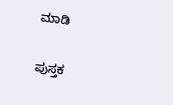ಮಾಡಿ

ಪುಸ್ತಕ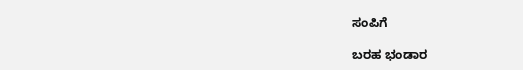ಸಂಪಿಗೆ

ಬರಹ ಭಂಡಾರ